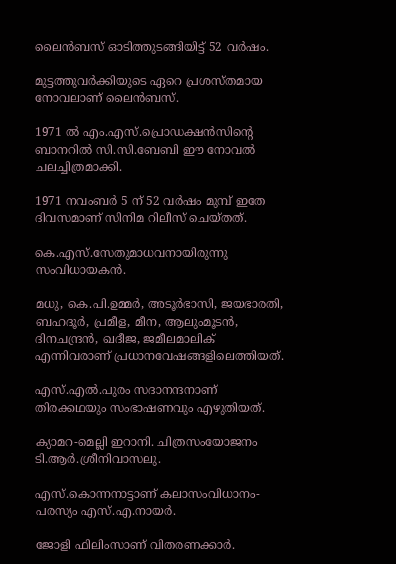ലൈന്‍ബസ് ഓടിത്തുടങ്ങിയിട്ട് 52 വര്‍ഷം.

മുട്ടത്തുവര്‍ക്കിയുടെ ഏറെ പ്രശസ്തമായ നോവലാണ് ലൈന്‍ബസ്.

1971 ല്‍ എം.എസ്.പ്രൊഡക്ഷന്‍സിന്റെ ബാനറില്‍ സി.സി.ബേബി ഈ നോവല്‍ ചലച്ചിത്രമാക്കി.

1971 നവംബര്‍ 5 ന് 52 വര്‍ഷം മുമ്പ് ഇതേ ദിവസമാണ് സിനിമ റിലീസ് ചെയ്തത്.

കെ.എസ്.സേതുമാധവനായിരുന്നു സംവിധായകന്‍.

മധു, കെ.പി.ഉമ്മര്‍, അടൂര്‍ഭാസി, ജയഭാരതി, ബഹദൂര്‍, പ്രമീള, മീന, ആലുംമൂടന്‍, ദിനചന്ദ്രന്‍, ഖദീജ, ജമീലമാലിക് എന്നിവരാണ് പ്രധാനവേഷങ്ങളിലെത്തിയത്.

എസ്.എല്‍.പുരം സദാനന്ദനാണ് തിരക്കഥയും സംഭാഷണവും എഴുതിയത്.

ക്യാമറ-മെല്ലി ഇറാനി. ചിത്രസംയോജനം ടി.ആര്‍.ശ്രീനിവാസലു.

എസ്.കൊന്നനാട്ടാണ് കലാസംവിധാനം-പരസ്യം എസ്.എ.നായര്‍.

ജോളി ഫിലിംസാണ് വിതരണക്കാര്‍.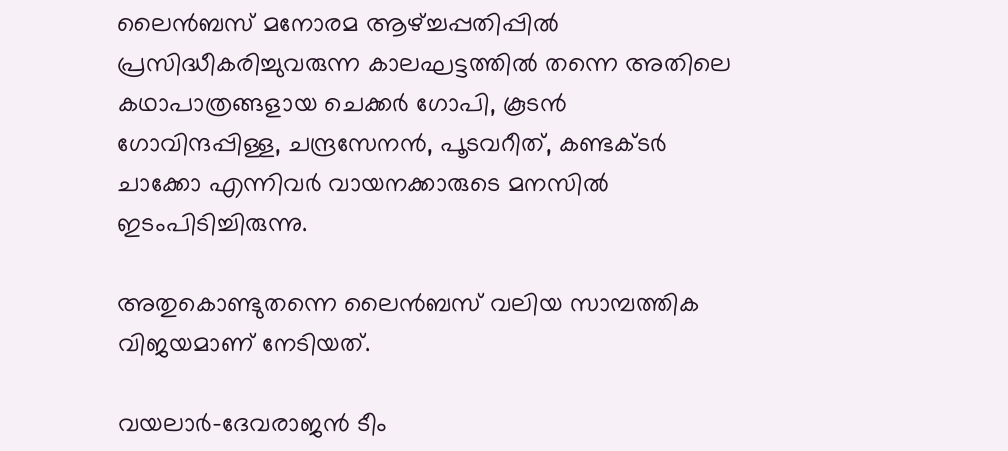ലൈന്‍ബസ് മനോരമ ആഴ്ച്ചപ്പതിപ്പില്‍ പ്രസിദ്ധീകരിച്ചുവരുന്ന കാലഘട്ടത്തില്‍ തന്നെ അതിലെ കഥാപാത്രങ്ങളായ ചെക്കര്‍ ഗോപി, കൂടന്‍ ഗോവിന്ദപ്പിള്ള, ചന്ദ്രസേനന്‍, പൂടവറീത്, കണ്ടക്ടര്‍ ചാക്കോ എന്നിവര്‍ വായനക്കാരുടെ മനസില്‍ ഇടംപിടിച്ചിരുന്നു.

അതുകൊണ്ടുതന്നെ ലൈന്‍ബസ് വലിയ സാമ്പത്തിക വിജയമാണ് നേടിയത്.

വയലാര്‍-ദേവരാജന്‍ ടീം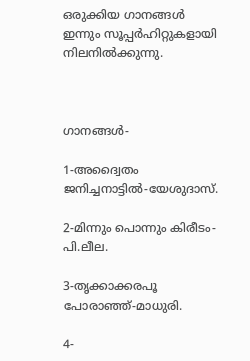ഒരുക്കിയ ഗാനങ്ങള്‍ ഇന്നും സൂപ്പര്‍ഹിറ്റുകളായി നിലനില്‍ക്കുന്നു.



ഗാനങ്ങള്‍-

1-അദ്വൈതം ജനിച്ചനാട്ടില്‍-യേശുദാസ്.

2-മിന്നും പൊന്നും കിരീടം-പി.ലീല.

3-തൃക്കാക്കരപൂ പോരാഞ്ഞ്-മാധുരി.

4-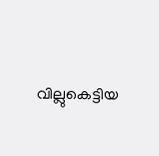വില്ലുകെട്ടിയ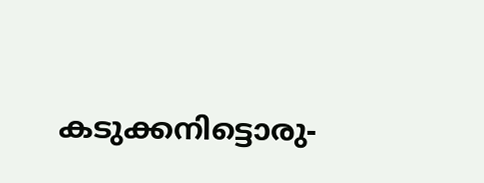കടുക്കനിട്ടൊരു-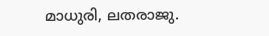മാധുരി, ലതരാജു.